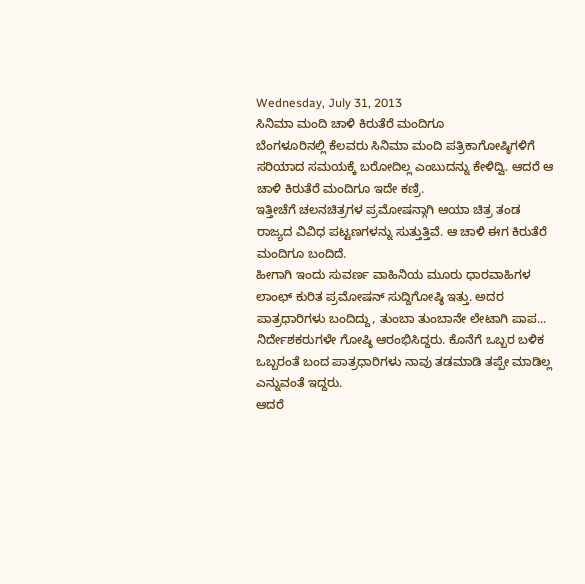Wednesday, July 31, 2013
ಸಿನಿಮಾ ಮಂದಿ ಚಾಳಿ ಕಿರುತೆರೆ ಮಂದಿಗೂ
ಬೆಂಗಳೂರಿನಲ್ಲಿ ಕೆಲವರು ಸಿನಿಮಾ ಮಂದಿ ಪತ್ರಿಕಾಗೋಷ್ಠಿಗಳಿಗೆ ಸರಿಯಾದ ಸಮಯಕ್ಕೆ ಬರೋದಿಲ್ಲ ಎಂಬುದನ್ನು ಕೇಳಿದ್ವಿ. ಆದರೆ ಆ ಚಾಳಿ ಕಿರುತೆರೆ ಮಂದಿಗೂ ಇದೇ ಕಣ್ರಿ.
ಇತ್ತೀಚೆಗೆ ಚಲನಚಿತ್ರಗಳ ಪ್ರಮೋಷನ್ಗಾಗಿ ಆಯಾ ಚಿತ್ರ ತಂಡ ರಾಜ್ಯದ ವಿವಿಧ ಪಟ್ಟಣಗಳನ್ನು ಸುತ್ತುತ್ತಿವೆ. ಆ ಚಾಳಿ ಈಗ ಕಿರುತೆರೆ ಮಂದಿಗೂ ಬಂದಿದೆ.
ಹೀಗಾಗಿ ಇಂದು ಸುವರ್ಣ ವಾಹಿನಿಯ ಮೂರು ಧಾರವಾಹಿಗಳ ಲಾಂಛ್ ಕುರಿತ ಪ್ರಮೋಷನ್ ಸುದ್ದಿಗೋಷ್ಠಿ ಇತ್ತು. ಅದರ ಪಾತ್ರಧಾರಿಗಳು ಬಂದಿದ್ದು, ತುಂಬಾ ತುಂಬಾನೇ ಲೇಟಾಗಿ ಪಾಪ... ನಿರ್ದೇಶಕರುಗಳೇ ಗೋಷ್ಠಿ ಆರಂಭಿಸಿದ್ದರು. ಕೊನೆಗೆ ಒಬ್ಬರ ಬಳಿಕ ಒಬ್ಬರಂತೆ ಬಂದ ಪಾತ್ರಧಾರಿಗಳು ನಾವು ತಡಮಾಡಿ ತಪ್ಪೇ ಮಾಡಿಲ್ಲ ಎನ್ನುವಂತೆ ಇದ್ದರು.
ಆದರೆ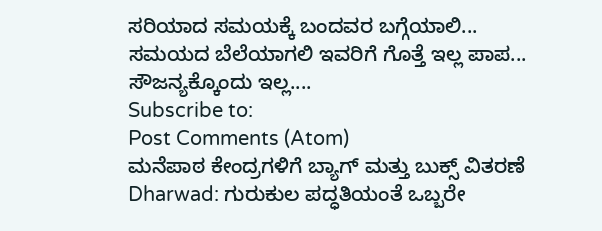ಸರಿಯಾದ ಸಮಯಕ್ಕೆ ಬಂದವರ ಬಗ್ಗೆಯಾಲಿ... ಸಮಯದ ಬೆಲೆಯಾಗಲಿ ಇವರಿಗೆ ಗೊತ್ತೆ ಇಲ್ಲ ಪಾಪ...
ಸೌಜನ್ಯಕ್ಕೊಂದು ಇಲ್ಲ....
Subscribe to:
Post Comments (Atom)
ಮನೆಪಾಠ ಕೇಂದ್ರಗಳಿಗೆ ಬ್ಯಾಗ್ ಮತ್ತು ಬುಕ್ಸ್ ವಿತರಣೆ
Dharwad: ಗುರುಕುಲ ಪದ್ಧತಿಯಂತೆ ಒಬ್ಬರೇ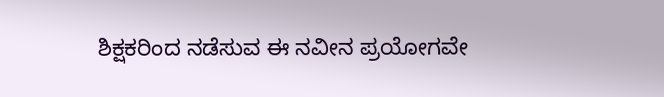ಶಿಕ್ಷಕರಿಂದ ನಡೆಸುವ ಈ ನವೀನ ಪ್ರಯೋಗವೇ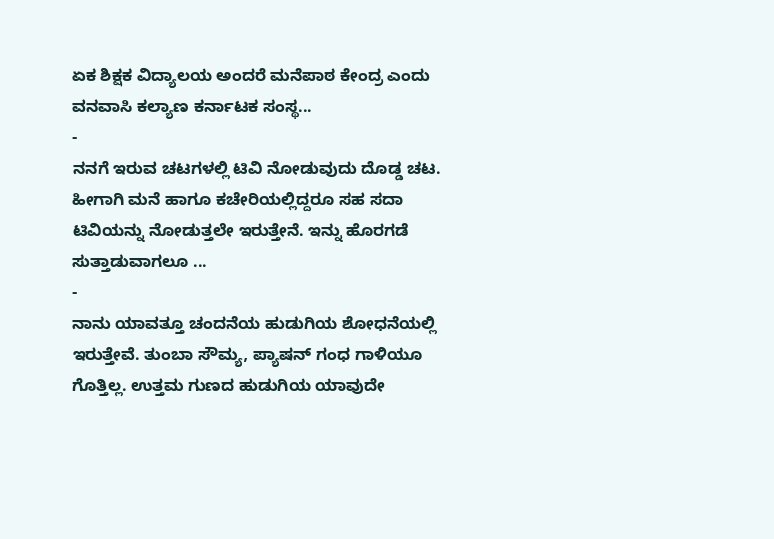ಏಕ ಶಿಕ್ಷಕ ವಿದ್ಯಾಲಯ ಅಂದರೆ ಮನೆಪಾಠ ಕೇಂದ್ರ ಎಂದು ವನವಾಸಿ ಕಲ್ಯಾಣ ಕರ್ನಾಟಕ ಸಂಸ್ಥ...
-
ನನಗೆ ಇರುವ ಚಟಗಳಲ್ಲಿ ಟಿವಿ ನೋಡುವುದು ದೊಡ್ಡ ಚಟ. ಹೀಗಾಗಿ ಮನೆ ಹಾಗೂ ಕಚೇರಿಯಲ್ಲಿದ್ದರೂ ಸಹ ಸದಾ ಟಿವಿಯನ್ನು ನೋಡುತ್ತಲೇ ಇರುತ್ತೇನೆ. ಇನ್ನು ಹೊರಗಡೆ ಸುತ್ತಾಡುವಾಗಲೂ ...
-
ನಾನು ಯಾವತ್ತೂ ಚಂದನೆಯ ಹುಡುಗಿಯ ಶೋಧನೆಯಲ್ಲಿ ಇರುತ್ತೇವೆ. ತುಂಬಾ ಸೌಮ್ಯ, ಪ್ಯಾಷನ್ ಗಂಧ ಗಾಳಿಯೂ ಗೊತ್ತಿಲ್ಲ. ಉತ್ತಮ ಗುಣದ ಹುಡುಗಿಯ ಯಾವುದೇ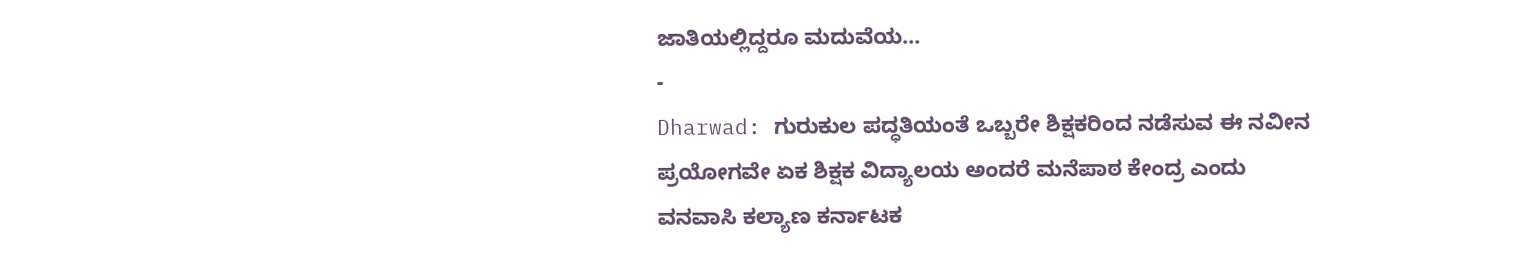ಜಾತಿಯಲ್ಲಿದ್ದರೂ ಮದುವೆಯ...
-
Dharwad: ಗುರುಕುಲ ಪದ್ಧತಿಯಂತೆ ಒಬ್ಬರೇ ಶಿಕ್ಷಕರಿಂದ ನಡೆಸುವ ಈ ನವೀನ ಪ್ರಯೋಗವೇ ಏಕ ಶಿಕ್ಷಕ ವಿದ್ಯಾಲಯ ಅಂದರೆ ಮನೆಪಾಠ ಕೇಂದ್ರ ಎಂದು ವನವಾಸಿ ಕಲ್ಯಾಣ ಕರ್ನಾಟಕ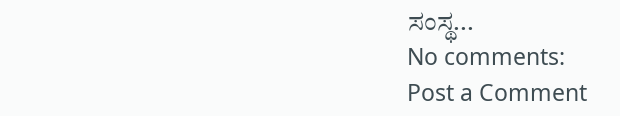ಸಂಸ್ಥ...
No comments:
Post a Comment